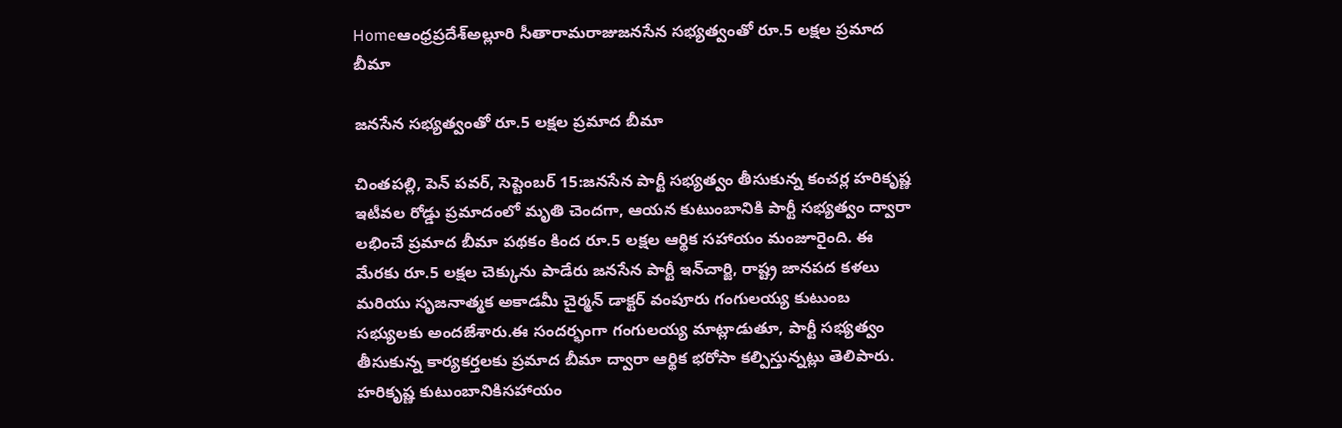Homeఆంధ్రప్రదేశ్అల్లూరి సీతారామరాజుజనసేన సభ్యత్వంతో రూ.5 లక్షల ప్రమాద బీమా

జనసేన సభ్యత్వంతో రూ.5 లక్షల ప్రమాద బీమా

చింతపల్లి, పెన్ పవర్, సెప్టెంబర్ 15:జనసేన పార్టీ సభ్యత్వం తీసుకున్న కంచర్ల హరికృష్ణ ఇటీవల రోడ్డు ప్రమాదంలో మృతి చెందగా, ఆయన కుటుంబానికి పార్టీ సభ్యత్వం ద్వారా లభించే ప్రమాద బీమా పథకం కింద రూ.5 లక్షల ఆర్థిక సహాయం మంజూరైంది. ఈ మేరకు రూ.5 లక్షల చెక్కును పాడేరు జనసేన పార్టీ ఇన్‌చార్జి, రాష్ట్ర జానపద కళలు మరియు సృజనాత్మక అకాడమీ చైర్మన్ డాక్టర్ వంపూరు గంగులయ్య కుటుంబ సభ్యులకు అందజేశారు.ఈ సందర్భంగా గంగులయ్య మాట్లాడుతూ, పార్టీ సభ్యత్వం తీసుకున్న కార్యకర్తలకు ప్రమాద బీమా ద్వారా ఆర్థిక భరోసా కల్పిస్తున్నట్లు తెలిపారు. హరికృష్ణ కుటుంబానికిసహాయం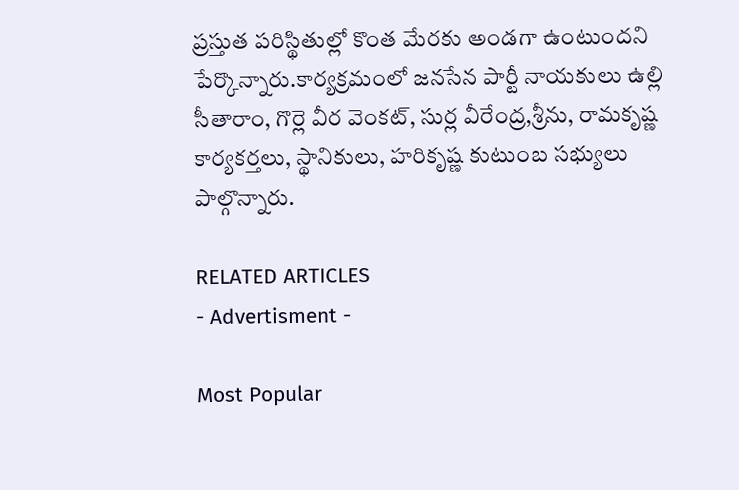ప్రస్తుత పరిస్థితుల్లో కొంత మేరకు అండగా ఉంటుందని పేర్కొన్నారు.కార్యక్రమంలో జనసేన పార్టీ నాయకులు ఉల్లి సీతారాం, గొర్లె వీర వెంకట్, సుర్ల వీరేంద్ర,శ్రీను, రామకృష్ణ కార్యకర్తలు, స్థానికులు, హరికృష్ణ కుటుంబ సభ్యులు పాల్గొన్నారు.

RELATED ARTICLES
- Advertisment -

Most Popular